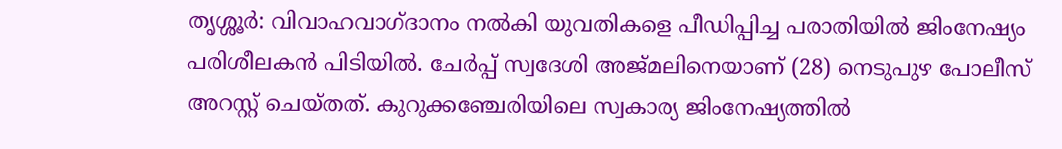തൃശ്ശൂർ: വിവാഹവാഗ്ദാനം നൽകി യുവതികളെ പീഡിപ്പിച്ച പരാതിയിൽ ജിംനേഷ്യം പരിശീലകൻ പിടിയിൽ. ചേർപ്പ് സ്വദേശി അജ്മലിനെയാണ് (28) നെടുപുഴ പോലീസ് അറസ്റ്റ് ചെയ്തത്. കുറുക്കഞ്ചേരിയിലെ സ്വകാര്യ ജിംനേഷ്യത്തിൽ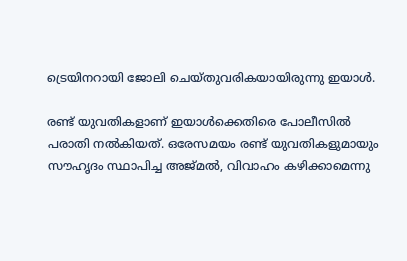ട്രെയിനറായി ജോലി ചെയ്തുവരികയായിരുന്നു ഇയാൾ.

രണ്ട് യുവതികളാണ് ഇയാൾക്കെതിരെ പോലീസിൽ പരാതി നൽകിയത്. ഒരേസമയം രണ്ട് യുവതികളുമായും സൗഹൃദം സ്ഥാപിച്ച അജ്മൽ, വിവാഹം കഴിക്കാമെന്നു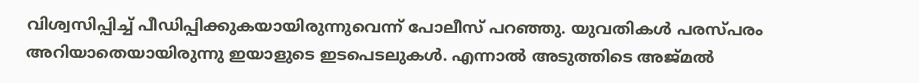വിശ്വസിപ്പിച്ച് പീഡിപ്പിക്കുകയായിരുന്നുവെന്ന് പോലീസ് പറഞ്ഞു. യുവതികൾ പരസ്പരം അറിയാതെയായിരുന്നു ഇയാളുടെ ഇടപെടലുകൾ. എന്നാൽ അടുത്തിടെ അജ്മൽ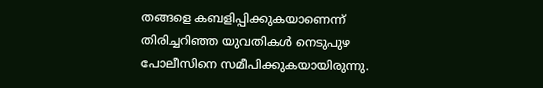തങ്ങളെ കബളിപ്പിക്കുകയാണെന്ന് തിരിച്ചറിഞ്ഞ യുവതികൾ നെടുപുഴ പോലീസിനെ സമീപിക്കുകയായിരുന്നു.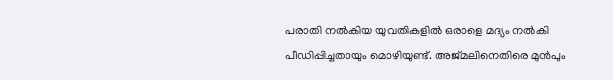പരാതി നൽകിയ യുവതികളിൽ ഒരാളെ മദ്യം നൽകി പീഡിപ്പിച്ചതായും മൊഴിയുണ്ട്. അജ്മലിനെതിരെ മുൻപും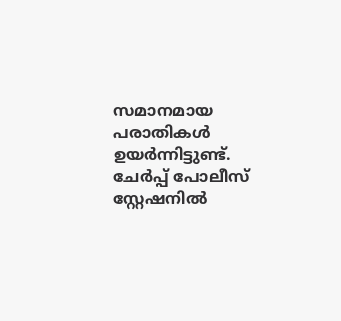സമാനമായ പരാതികൾ ഉയർന്നിട്ടുണ്ട്. ചേർപ്പ് പോലീസ് സ്റ്റേഷനിൽ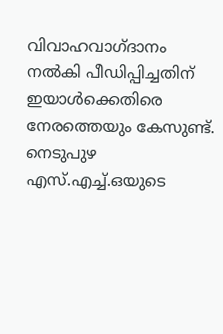വിവാഹവാഗ്ദാനം നൽകി പീഡിപ്പിച്ചതിന് ഇയാൾക്കെതിരെ നേരത്തെയും കേസുണ്ട്. നെടുപുഴ എസ്.എച്ച്.ഒയുടെ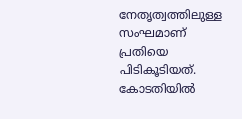നേതൃത്വത്തിലുള്ള സംഘമാണ് പ്രതിയെ പിടികൂടിയത്. കോടതിയിൽ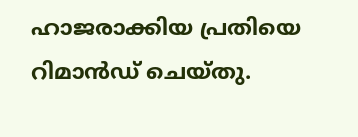ഹാജരാക്കിയ പ്രതിയെ റിമാൻഡ് ചെയ്തു.